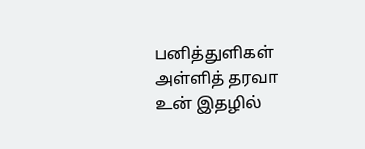பனித்துளிகள் அள்ளித் தரவா உன் இதழில்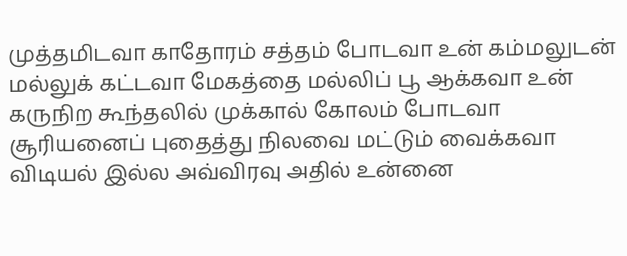முத்தமிடவா காதோரம் சத்தம் போடவா உன் கம்மலுடன் மல்லுக் கட்டவா மேகத்தை மல்லிப் பூ ஆக்கவா உன் கருநிற கூந்தலில் முக்கால் கோலம் போடவா சூரியனைப் புதைத்து நிலவை மட்டும் வைக்கவா விடியல் இல்ல அவ்விரவு அதில் உன்னை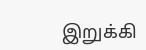இறுக்கி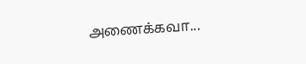அணைக்கவா...